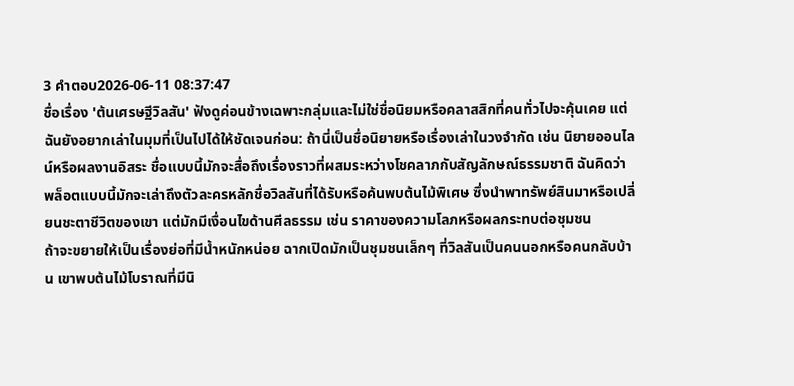3 คำตอบ2026-06-11 08:37:47
ชื่อเรื่อง 'ต้นเศรษฐีวิลสัน' ฟังดูค่อนข้างเฉพาะกลุ่มและไม่ใช่ชื่อนิยมหรือคลาสสิกที่คนทั่วไปจะคุ้นเคย แต่ฉันยังอยากเล่าในมุมที่เป็นไปได้ให้ชัดเจนก่อน: ถ้านี่เป็นชื่อนิยายหรือเรื่องเล่าในวงจำกัด เช่น นิยายออนไลน์หรือผลงานอิสระ ชื่อแบบนี้มักจะสื่อถึงเรื่องราวที่ผสมระหว่างโชคลาภกับสัญลักษณ์ธรรมชาติ ฉันคิดว่าพล็อตแบบนี้มักจะเล่าถึงตัวละครหลักชื่อวิลสันที่ได้รับหรือค้นพบต้นไม้พิเศษ ซึ่งนำพาทรัพย์สินมาหรือเปลี่ยนชะตาชีวิตของเขา แต่มักมีเงื่อนไขด้านศีลธรรม เช่น ราคาของความโลภหรือผลกระทบต่อชุมชน
ถ้าจะขยายให้เป็นเรื่องย่อที่มีน้ำหนักหน่อย ฉากเปิดมักเป็นชุมชนเล็กๆ ที่วิลสันเป็นคนนอกหรือคนกลับบ้าน เขาพบต้นไม้โบราณที่มีนิ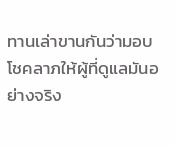ทานเล่าขานกันว่ามอบโชคลาภให้ผู้ที่ดูแลมันอย่างจริง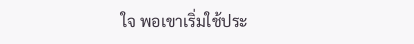ใจ พอเขาเริ่มใช้ประ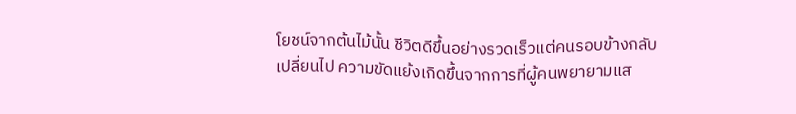โยชน์จากต้นไม้นั้น ชีวิตดีขึ้นอย่างรวดเร็วแต่คนรอบข้างกลับเปลี่ยนไป ความขัดแย้งเกิดขึ้นจากการที่ผู้คนพยายามแส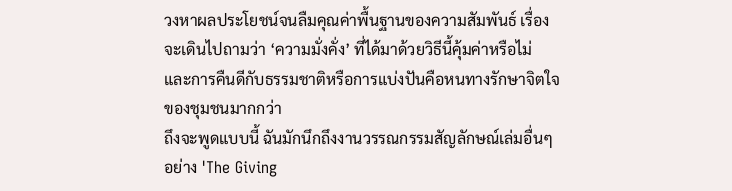วงหาผลประโยชน์จนลืมคุณค่าพื้นฐานของความสัมพันธ์ เรื่องจะเดินไปถามว่า ‘ความมั่งคั่ง’ ที่ได้มาด้วยวิธีนี้คุ้มค่าหรือไม่ และการคืนดีกับธรรมชาติหรือการแบ่งปันคือหนทางรักษาจิตใจของชุมชนมากกว่า
ถึงจะพูดแบบนี้ ฉันมักนึกถึงงานวรรณกรรมสัญลักษณ์เล่มอื่นๆ อย่าง 'The Giving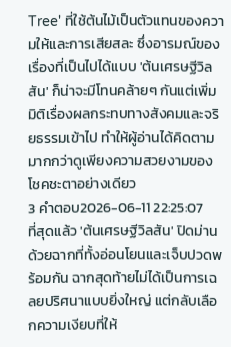Tree' ที่ใช้ต้นไม้เป็นตัวแทนของความให้และการเสียสละ ซึ่งอารมณ์ของเรื่องที่เป็นไปได้แบบ 'ต้นเศรษฐีวิลสัน' ก็น่าจะมีโทนคล้ายๆ กันแต่เพิ่มมิติเรื่องผลกระทบทางสังคมและจริยธรรมเข้าไป ทำให้ผู้อ่านได้คิดตามมากกว่าดูเพียงความสวยงามของโชคชะตาอย่างเดียว
3 คำตอบ2026-06-11 22:25:07
ที่สุดแล้ว 'ต้นเศรษฐีวิลสัน' ปิดม่านด้วยฉากที่ทั้งอ่อนโยนและเจ็บปวดพร้อมกัน ฉากสุดท้ายไม่ได้เป็นการเฉลยปริศนาแบบยิ่งใหญ่ แต่กลับเลือกความเงียบที่ให้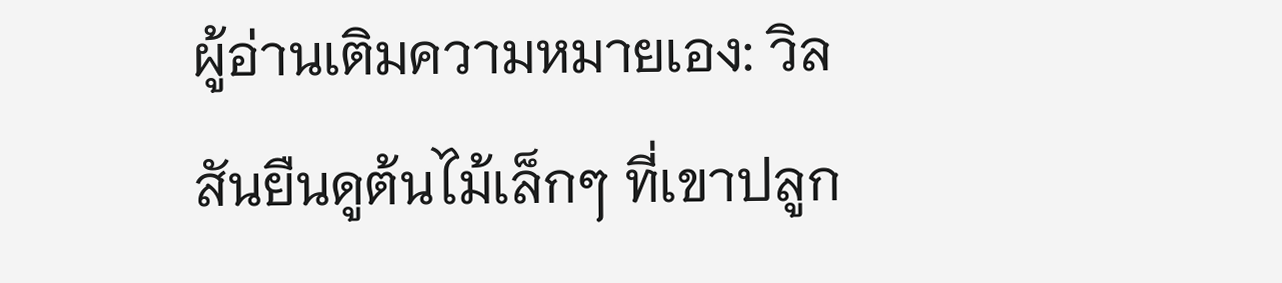ผู้อ่านเติมความหมายเอง: วิลสันยืนดูต้นไม้เล็กๆ ที่เขาปลูก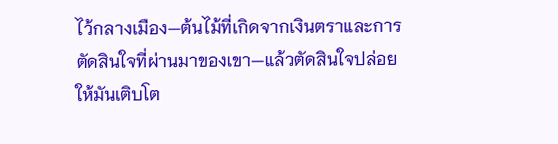ไว้กลางเมือง—ต้นไม้ที่เกิดจากเงินตราและการตัดสินใจที่ผ่านมาของเขา—แล้วตัดสินใจปล่อยให้มันเติบโต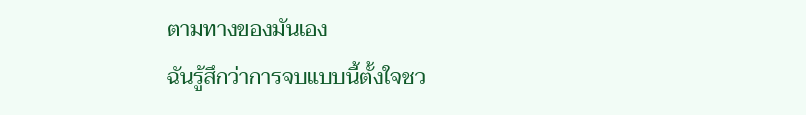ตามทางของมันเอง
ฉันรู้สึกว่าการจบแบบนี้ตั้งใจชว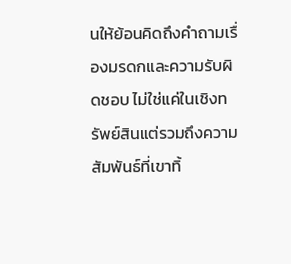นให้ย้อนคิดถึงคำถามเรื่องมรดกและความรับผิดชอบ ไม่ใช่แค่ในเชิงทรัพย์สินแต่รวมถึงความสัมพันธ์ที่เขาทิ้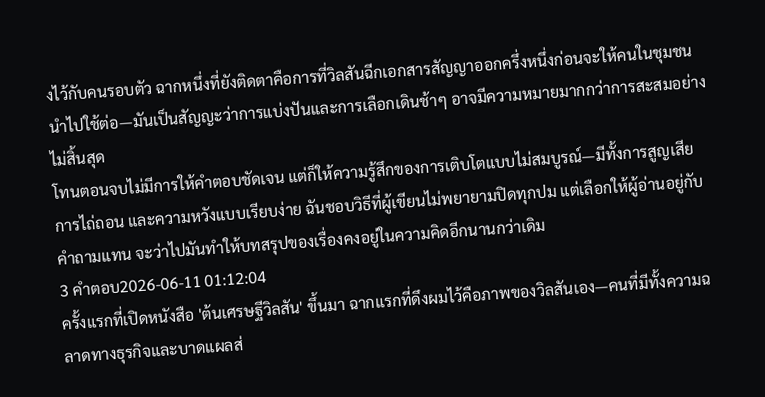งไว้กับคนรอบตัว ฉากหนึ่งที่ยังติดตาคือการที่วิลสันฉีกเอกสารสัญญาออกครึ่งหนึ่งก่อนจะให้คนในชุมชนนำไปใช้ต่อ—มันเป็นสัญญะว่าการแบ่งปันและการเลือกเดินช้าๆ อาจมีความหมายมากกว่าการสะสมอย่างไม่สิ้นสุด
โทนตอนจบไม่มีการให้คำตอบชัดเจน แต่ก็ให้ความรู้สึกของการเติบโตแบบไม่สมบูรณ์—มีทั้งการสูญเสีย การไถ่ถอน และความหวังแบบเรียบง่าย ฉันชอบวิธีที่ผู้เขียนไม่พยายามปิดทุกปม แต่เลือกให้ผู้อ่านอยู่กับคำถามแทน จะว่าไปมันทำให้บทสรุปของเรื่องคงอยู่ในความคิดอีกนานกว่าเดิม
3 คำตอบ2026-06-11 01:12:04
ครั้งแรกที่เปิดหนังสือ 'ต้นเศรษฐีวิลสัน' ขึ้นมา ฉากแรกที่ดึงผมไว้คือภาพของวิลสันเอง—คนที่มีทั้งความฉลาดทางธุรกิจและบาดแผลส่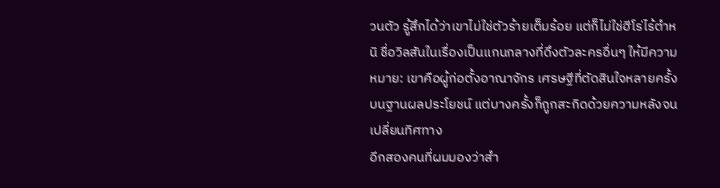วนตัว รู้สึกได้ว่าเขาไม่ใช่ตัวร้ายเต็มร้อย แต่ก็ไม่ใช่ฮีโร่ไร้ตำหนิ ชื่อวิลสันในเรื่องเป็นแกนกลางที่ดึงตัวละครอื่นๆ ให้มีความหมาย: เขาคือผู้ก่อตั้งอาณาจักร เศรษฐีที่ตัดสินใจหลายครั้งบนฐานผลประโยชน์ แต่บางครั้งก็ถูกสะกิดด้วยความหลังจนเปลี่ยนทิศทาง
อีกสองคนที่ผมมองว่าสำ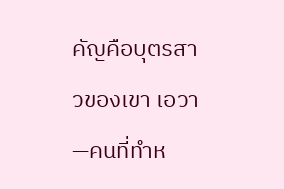คัญคือบุตรสาวของเขา เอวา—คนที่ทำห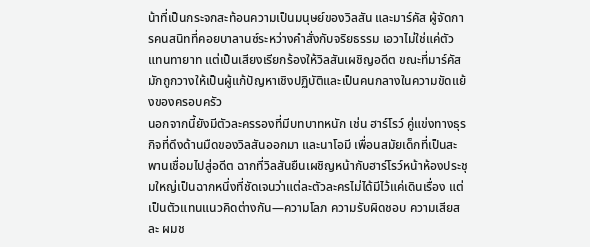น้าที่เป็นกระจกสะท้อนความเป็นมนุษย์ของวิลสัน และมาร์คัส ผู้จัดการคนสนิทที่คอยบาลานซ์ระหว่างคำสั่งกับจริยธรรม เอวาไม่ใช่แค่ตัวแทนทายาท แต่เป็นเสียงเรียกร้องให้วิลสันเผชิญอดีต ขณะที่มาร์คัสมักถูกวางให้เป็นผู้แก้ปัญหาเชิงปฏิบัติและเป็นคนกลางในความขัดแย้งของครอบครัว
นอกจากนี้ยังมีตัวละครรองที่มีบทบาทหนัก เช่น ฮาร์โรว์ คู่แข่งทางธุรกิจที่ดึงด้านมืดของวิลสันออกมา และนาโอมี เพื่อนสมัยเด็กที่เป็นสะพานเชื่อมไปสู่อดีต ฉากที่วิลสันยืนเผชิญหน้ากับฮาร์โรว์หน้าห้องประชุมใหญ่เป็นฉากหนึ่งที่ชัดเจนว่าแต่ละตัวละครไม่ได้มีไว้แค่เดินเรื่อง แต่เป็นตัวแทนแนวคิดต่างกัน—ความโลภ ความรับผิดชอบ ความเสียสละ ผมช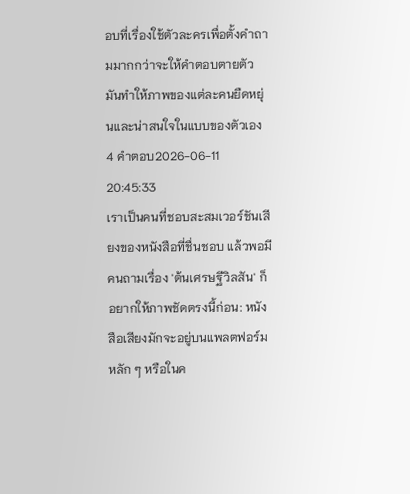อบที่เรื่องใช้ตัวละครเพื่อตั้งคำถามมากกว่าจะให้คำตอบตายตัว มันทำให้ภาพของแต่ละคนยืดหยุ่นและน่าสนใจในแบบของตัวเอง
4 คำตอบ2026-06-11 20:45:33
เราเป็นคนที่ชอบสะสมเวอร์ชันเสียงของหนังสือที่ชื่นชอบ แล้วพอมีคนถามเรื่อง 'ต้นเศรษฐีวิลสัน' ก็อยากให้ภาพชัดตรงนี้ก่อน: หนังสือเสียงมักจะอยู่บนแพลตฟอร์มหลัก ๆ หรือในค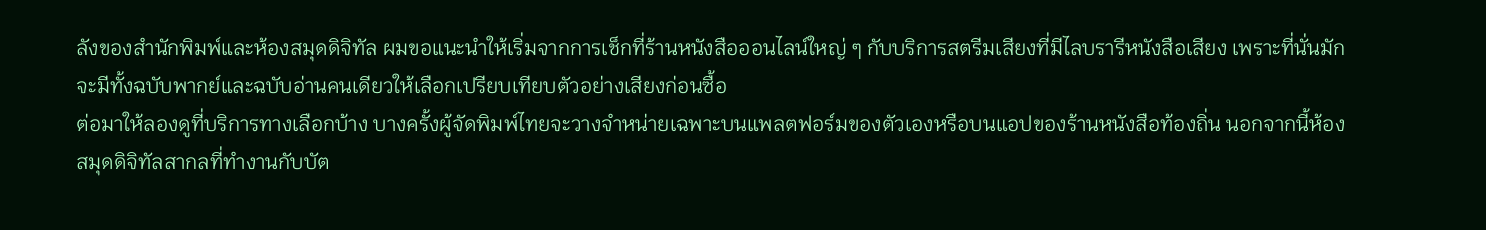ลังของสำนักพิมพ์และห้องสมุดดิจิทัล ผมขอแนะนำให้เริ่มจากการเช็กที่ร้านหนังสือออนไลน์ใหญ่ ๆ กับบริการสตรีมเสียงที่มีไลบรารีหนังสือเสียง เพราะที่นั่นมักจะมีทั้งฉบับพากย์และฉบับอ่านคนเดียวให้เลือกเปรียบเทียบตัวอย่างเสียงก่อนซื้อ
ต่อมาให้ลองดูที่บริการทางเลือกบ้าง บางครั้งผู้จัดพิมพ์ไทยจะวางจำหน่ายเฉพาะบนแพลตฟอร์มของตัวเองหรือบนแอปของร้านหนังสือท้องถิ่น นอกจากนี้ห้องสมุดดิจิทัลสากลที่ทำงานกับบัต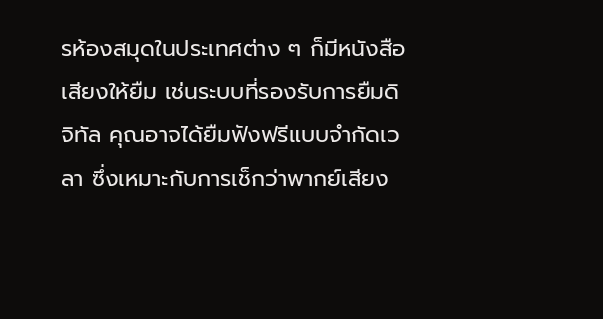รห้องสมุดในประเทศต่าง ๆ ก็มีหนังสือเสียงให้ยืม เช่นระบบที่รองรับการยืมดิจิทัล คุณอาจได้ยืมฟังฟรีแบบจำกัดเวลา ซึ่งเหมาะกับการเช็กว่าพากย์เสียง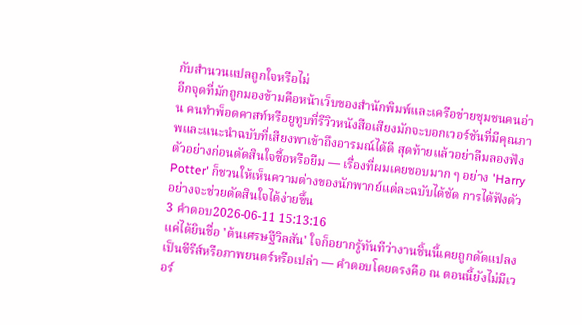กับสำนวนแปลถูกใจหรือไม่
อีกจุดที่มักถูกมองข้ามคือหน้าเว็บของสำนักพิมพ์และเครือข่ายชุมชนคนอ่าน คนทำพ็อดคาสท์หรือยูทูบที่รีวิวหนังสือเสียงมักจะบอกเวอร์ชันที่มีคุณภาพและแนะนำฉบับที่เสียงพาเข้าถึงอารมณ์ได้ดี สุดท้ายแล้วอย่าลืมลองฟังตัวอย่างก่อนตัดสินใจซื้อหรือยืม — เรื่องที่ผมเคยชอบมาก ๆ อย่าง 'Harry Potter' ก็ชวนให้เห็นความต่างของนักพากย์แต่ละฉบับได้ชัด การได้ฟังตัวอย่างจะช่วยตัดสินใจได้ง่ายขึ้น
3 คำตอบ2026-06-11 15:13:16
แค่ได้ยินชื่อ 'ต้นเศรษฐีวิลสัน' ใจก็อยากรู้ทันทีว่างานชิ้นนี้เคยถูกดัดแปลงเป็นซีรีส์หรือภาพยนตร์หรือเปล่า — คำตอบโดยตรงคือ ณ ตอนนี้ยังไม่มีเวอร์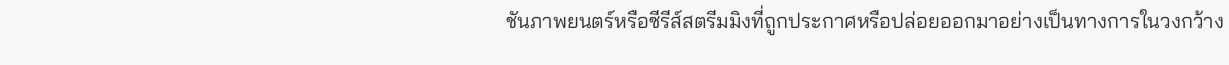ชันภาพยนตร์หรือซีรีส์สตรีมมิงที่ถูกประกาศหรือปล่อยออกมาอย่างเป็นทางการในวงกว้าง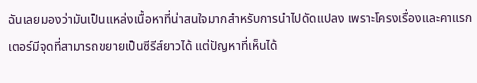ฉันเลยมองว่ามันเป็นแหล่งเนื้อหาที่น่าสนใจมากสำหรับการนำไปดัดแปลง เพราะโครงเรื่องและคาแรกเตอร์มีจุดที่สามารถขยายเป็นซีรีส์ยาวได้ แต่ปัญหาที่เห็นได้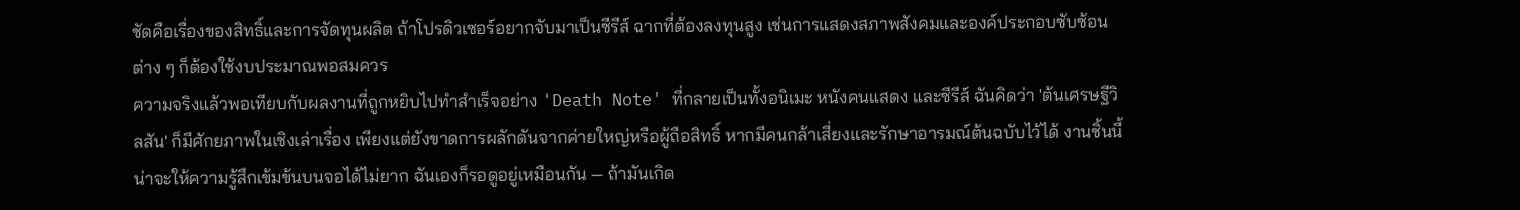ชัดคือเรื่องของสิทธิ์และการจัดทุนผลิต ถ้าโปรดิวเซอร์อยากจับมาเป็นซีรีส์ ฉากที่ต้องลงทุนสูง เช่นการแสดงสภาพสังคมและองค์ประกอบซับซ้อนต่าง ๆ ก็ต้องใช้งบประมาณพอสมควร
ความจริงแล้วพอเทียบกับผลงานที่ถูกหยิบไปทำสำเร็จอย่าง 'Death Note' ที่กลายเป็นทั้งอนิเมะ หนังคนแสดง และซีรีส์ ฉันคิดว่า 'ต้นเศรษฐีวิลสัน' ก็มีศักยภาพในเชิงเล่าเรื่อง เพียงแต่ยังขาดการผลักดันจากค่ายใหญ่หรือผู้ถือสิทธิ์ หากมีคนกล้าเสี่ยงและรักษาอารมณ์ต้นฉบับไว้ได้ งานชิ้นนี้น่าจะให้ความรู้สึกเข้มข้นบนจอได้ไม่ยาก ฉันเองก็รอดูอยู่เหมือนกัน — ถ้ามันเกิด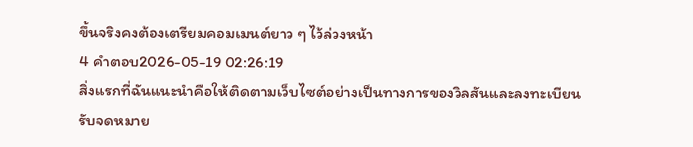ขึ้นจริงคงต้องเตรียมคอมเมนต์ยาว ๆ ไว้ล่วงหน้า
4 คำตอบ2026-05-19 02:26:19
สิ่งแรกที่ฉันแนะนำคือให้ติดตามเว็บไซต์อย่างเป็นทางการของวิลสันและลงทะเบียนรับจดหมาย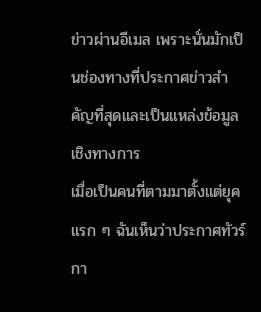ข่าวผ่านอีเมล เพราะนั่นมักเป็นช่องทางที่ประกาศข่าวสำคัญที่สุดและเป็นแหล่งข้อมูลเชิงทางการ
เมื่อเป็นคนที่ตามมาตั้งแต่ยุคแรก ๆ ฉันเห็นว่าประกาศทัวร์ กา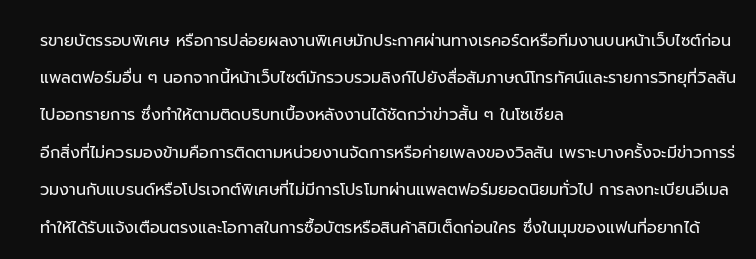รขายบัตรรอบพิเศษ หรือการปล่อยผลงานพิเศษมักประกาศผ่านทางเรคอร์ดหรือทีมงานบนหน้าเว็บไซต์ก่อนแพลตฟอร์มอื่น ๆ นอกจากนี้หน้าเว็บไซต์มักรวบรวมลิงก์ไปยังสื่อสัมภาษณ์โทรทัศน์และรายการวิทยุที่วิลสันไปออกรายการ ซึ่งทำให้ตามติดบริบทเบื้องหลังงานได้ชัดกว่าข่าวสั้น ๆ ในโซเชียล
อีกสิ่งที่ไม่ควรมองข้ามคือการติดตามหน่วยงานจัดการหรือค่ายเพลงของวิลสัน เพราะบางครั้งจะมีข่าวการร่วมงานกับแบรนด์หรือโปรเจกต์พิเศษที่ไม่มีการโปรโมทผ่านแพลตฟอร์มยอดนิยมทั่วไป การลงทะเบียนอีเมลทำให้ได้รับแจ้งเตือนตรงและโอกาสในการซื้อบัตรหรือสินค้าลิมิเต็ดก่อนใคร ซึ่งในมุมของแฟนที่อยากได้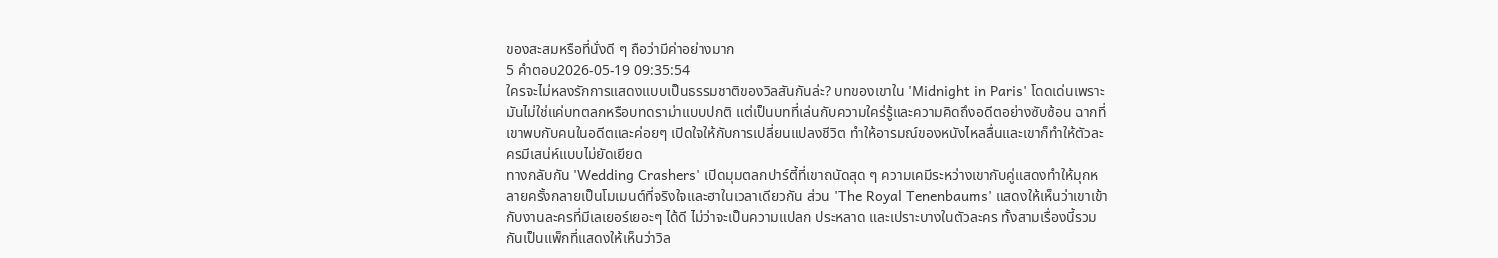ของสะสมหรือที่นั่งดี ๆ ถือว่ามีค่าอย่างมาก
5 คำตอบ2026-05-19 09:35:54
ใครจะไม่หลงรักการแสดงแบบเป็นธรรมชาติของวิลสันกันล่ะ? บทของเขาใน 'Midnight in Paris' โดดเด่นเพราะมันไม่ใช่แค่บทตลกหรือบทดราม่าแบบปกติ แต่เป็นบทที่เล่นกับความใคร่รู้และความคิดถึงอดีตอย่างซับซ้อน ฉากที่เขาพบกับคนในอดีตและค่อยๆ เปิดใจให้กับการเปลี่ยนแปลงชีวิต ทำให้อารมณ์ของหนังไหลลื่นและเขาก็ทำให้ตัวละครมีเสน่ห์แบบไม่ยัดเยียด
ทางกลับกัน 'Wedding Crashers' เปิดมุมตลกปาร์ตี้ที่เขาถนัดสุด ๆ ความเคมีระหว่างเขากับคู่แสดงทำให้มุกหลายครั้งกลายเป็นโมเมนต์ที่จริงใจและฮาในเวลาเดียวกัน ส่วน 'The Royal Tenenbaums' แสดงให้เห็นว่าเขาเข้ากับงานละครที่มีเลเยอร์เยอะๆ ได้ดี ไม่ว่าจะเป็นความแปลก ประหลาด และเปราะบางในตัวละคร ทั้งสามเรื่องนี้รวมกันเป็นแพ็กที่แสดงให้เห็นว่าวิล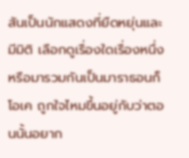สันเป็นนักแสดงที่ยืดหยุ่นและมีมิติ เลือกดูเรื่องใดเรื่องหนึ่งหรือมารวมกันเป็นมาราธอนก็โอเค ถูกใจไหมขึ้นอยู่กับว่าตอนนั้นอยาก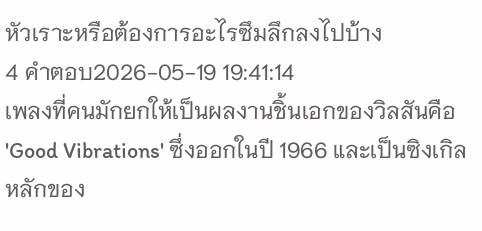หัวเราะหรือต้องการอะไรซึมลึกลงไปบ้าง
4 คำตอบ2026-05-19 19:41:14
เพลงที่คนมักยกให้เป็นผลงานชิ้นเอกของวิลสันคือ 'Good Vibrations' ซึ่งออกในปี 1966 และเป็นซิงเกิลหลักของ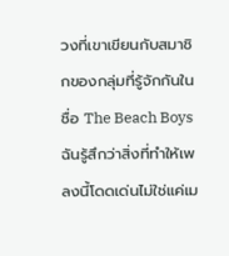วงที่เขาเขียนกับสมาชิกของกลุ่มที่รู้จักกันในชื่อ The Beach Boys
ฉันรู้สึกว่าสิ่งที่ทำให้เพลงนี้โดดเด่นไม่ใช่แค่เม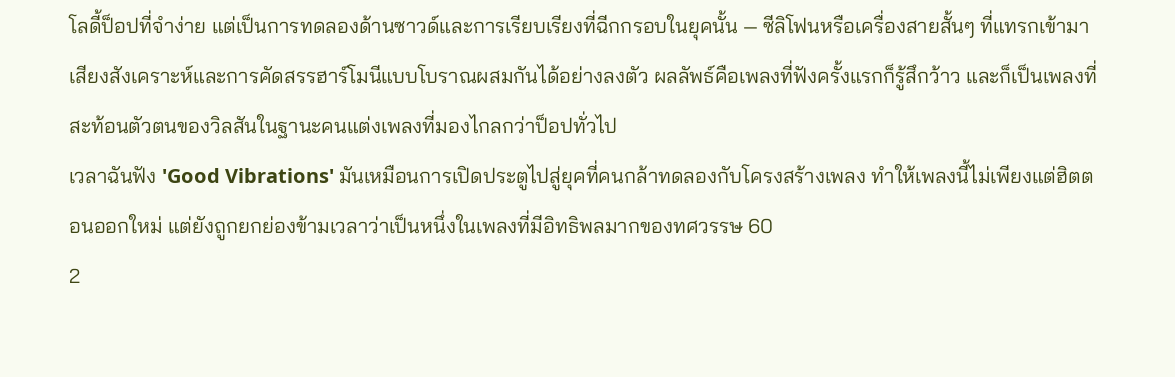โลดี้ป็อปที่จำง่าย แต่เป็นการทดลองด้านซาวด์และการเรียบเรียงที่ฉีกกรอบในยุคนั้น — ซีลิโฟนหรือเครื่องสายสั้นๆ ที่แทรกเข้ามา เสียงสังเคราะห์และการคัดสรรฮาร์โมนีแบบโบราณผสมกันได้อย่างลงตัว ผลลัพธ์คือเพลงที่ฟังครั้งแรกก็รู้สึกว้าว และก็เป็นเพลงที่สะท้อนตัวตนของวิลสันในฐานะคนแต่งเพลงที่มองไกลกว่าป็อปทั่วไป
เวลาฉันฟัง 'Good Vibrations' มันเหมือนการเปิดประตูไปสู่ยุคที่คนกล้าทดลองกับโครงสร้างเพลง ทำให้เพลงนี้ไม่เพียงแต่ฮิตตอนออกใหม่ แต่ยังถูกยกย่องข้ามเวลาว่าเป็นหนึ่งในเพลงที่มีอิทธิพลมากของทศวรรษ 60
2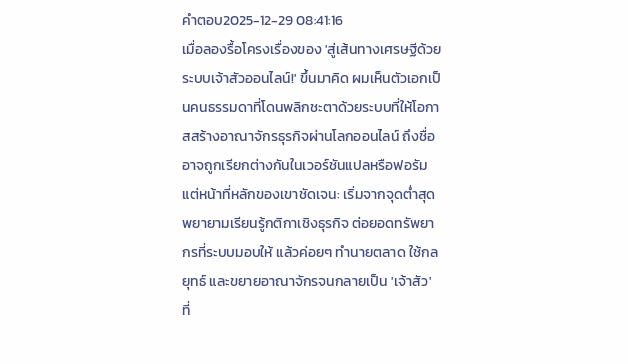คำตอบ2025-12-29 08:41:16
เมื่อลองรื้อโครงเรื่องของ 'สู่เส้นทางเศรษฐีด้วยระบบเจ้าสัวออนไลน์!' ขึ้นมาคิด ผมเห็นตัวเอกเป็นคนธรรมดาที่โดนพลิกชะตาด้วยระบบที่ให้โอกาสสร้างอาณาจักรธุรกิจผ่านโลกออนไลน์ ถึงชื่ออาจถูกเรียกต่างกันในเวอร์ชันแปลหรือฟอรัม แต่หน้าที่หลักของเขาชัดเจน: เริ่มจากจุดต่ำสุด พยายามเรียนรู้กติกาเชิงธุรกิจ ต่อยอดทรัพยากรที่ระบบมอบให้ แล้วค่อยๆ ทำนายตลาด ใช้กลยุทธ์ และขยายอาณาจักรจนกลายเป็น 'เจ้าสัว' ที่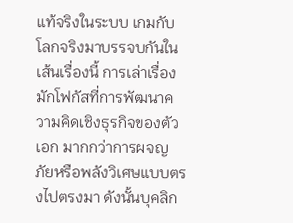แท้จริงในระบบ เกมกับโลกจริงมาบรรจบกันในเส้นเรื่องนี้ การเล่าเรื่องมักโฟกัสที่การพัฒนาความคิดเชิงธุรกิจของตัวเอก มากกว่าการผจญภัยหรือพลังวิเศษแบบตรงไปตรงมา ดังนั้นบุคลิก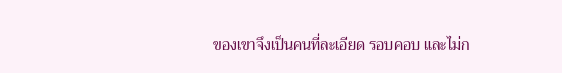ของเขาจึงเป็นคนที่ละเอียด รอบคอบ และไม่ก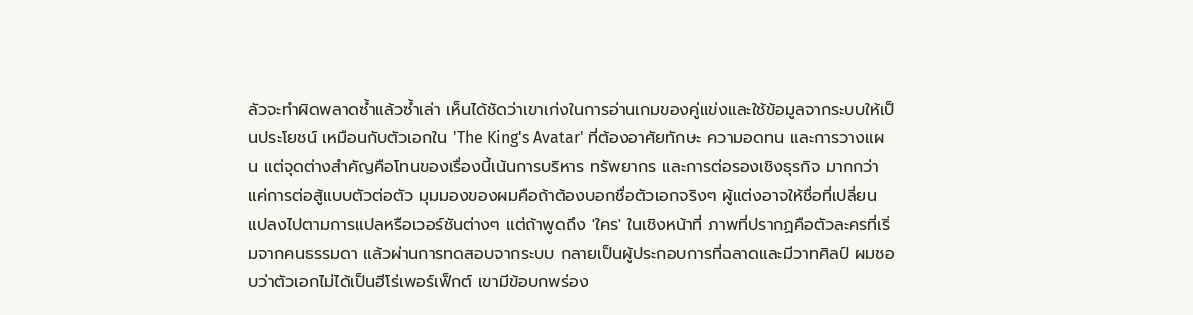ลัวจะทำผิดพลาดซ้ำแล้วซ้ำเล่า เห็นได้ชัดว่าเขาเก่งในการอ่านเกมของคู่แข่งและใช้ข้อมูลจากระบบให้เป็นประโยชน์ เหมือนกับตัวเอกใน 'The King's Avatar' ที่ต้องอาศัยทักษะ ความอดทน และการวางแผน แต่จุดต่างสำคัญคือโทนของเรื่องนี้เน้นการบริหาร ทรัพยากร และการต่อรองเชิงธุรกิจ มากกว่าแค่การต่อสู้แบบตัวต่อตัว มุมมองของผมคือถ้าต้องบอกชื่อตัวเอกจริงๆ ผู้แต่งอาจให้ชื่อที่เปลี่ยนแปลงไปตามการแปลหรือเวอร์ชันต่างๆ แต่ถ้าพูดถึง 'ใคร' ในเชิงหน้าที่ ภาพที่ปรากฏคือตัวละครที่เริ่มจากคนธรรมดา แล้วผ่านการทดสอบจากระบบ กลายเป็นผู้ประกอบการที่ฉลาดและมีวาทศิลป์ ผมชอบว่าตัวเอกไม่ได้เป็นฮีโร่เพอร์เฟ็กต์ เขามีข้อบกพร่อง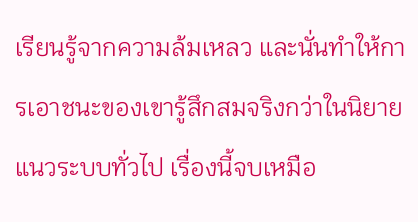เรียนรู้จากความล้มเหลว และนั่นทำให้การเอาชนะของเขารู้สึกสมจริงกว่าในนิยายแนวระบบทั่วไป เรื่องนี้จบเหมือ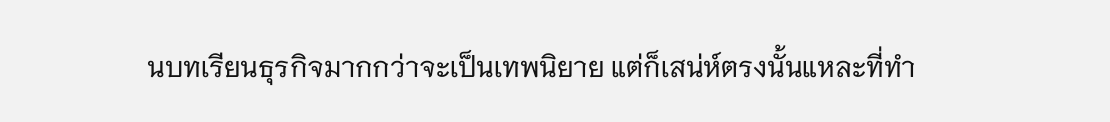นบทเรียนธุรกิจมากกว่าจะเป็นเทพนิยาย แต่ก็เสน่ห์ตรงนั้นแหละที่ทำ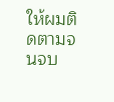ให้ผมติดตามจนจบ